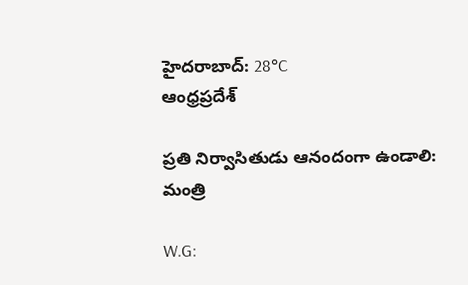హైదరాబాద్: 28°C
ఆంధ్రప్రదేశ్

ప్రతి నిర్వాసితుడు ఆనందంగా ఉండాలి: మంత్రి

W.G: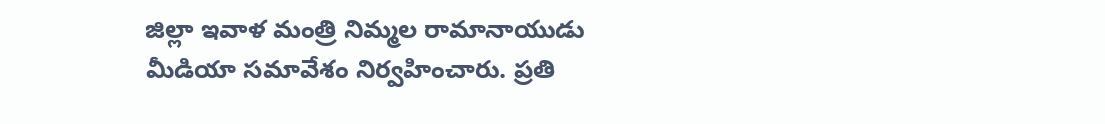జిల్లా ఇవాళ మంత్రి నిమ్మల రామానాయుడు మీడియా సమావేశం నిర్వహించారు. ప్రతి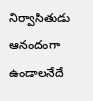నిర్వాసితుడు ఆనందంగా ఉండాలనేదే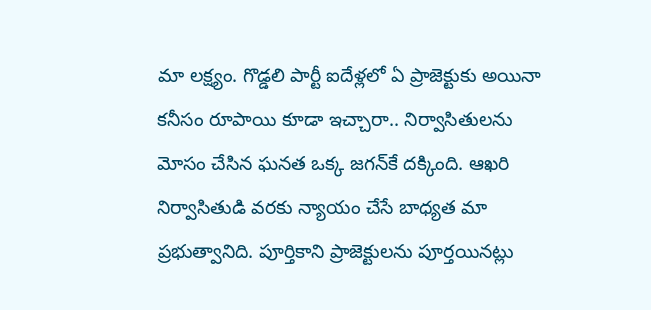మా లక్ష్యం. గొడ్డలి పార్టీ ఐదేళ్లలో ఏ ప్రాజెక్టుకు అయినా కనీసం రూపాయి కూడా ఇచ్చారా.. నిర్వాసితులను మోసం చేసిన ఘనత ఒక్క జగన్‌కే దక్కింది. ఆఖరి నిర్వాసితుడి వరకు న్యాయం చేసే బాధ్యత మా ప్రభుత్వానిది. పూర్తికాని ప్రాజెక్టులను పూర్తయినట్లు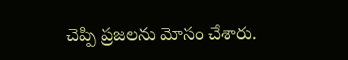చెప్పి ప్రజలను మోసం చేశారు.